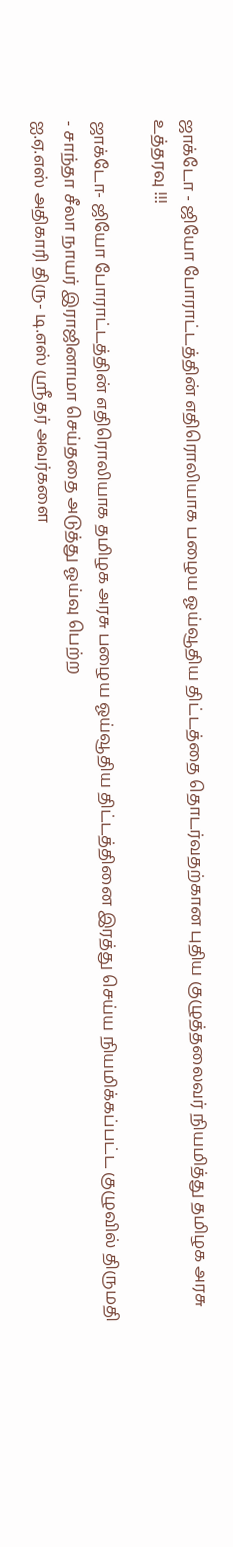ஜாக்டோ - ஜியோ போராட்டத்தின் எதிரொலியாக பழைய ஓய்வூதிய திட்டத்தை தொடர்வதற்கான புதிய குழுத்தலைவர் நியமித்து தமிழக அரசு உத்தரவு !!!

ஜாக்டோ- ஜியோ போராட்டத்தின் எதிரொலியாக தமிழக அரசு பழைய ஓய்வூதிய திட்டத்தினை இரத்து செய்ய நியமிக்கப்பட்ட குழுவில் திருமதி - சாந்தா சீலா நாயர் இராஜினாமா செய்ததை அடுத்து ஓய்வு பெற்ற
ஐ.ஏ.எஸ் அதிகாரி திரு- டி.எஸ் ஸ்ரீதர் அவர்களை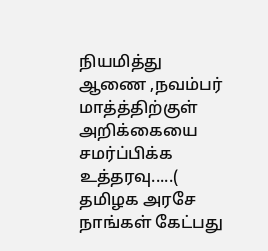நியமித்து ஆணை ,நவம்பர் மாத்த்திற்குள் அறிக்கையை சமர்ப்பிக்க உத்தரவு.....( தமிழக அரசே நாங்கள் கேட்பது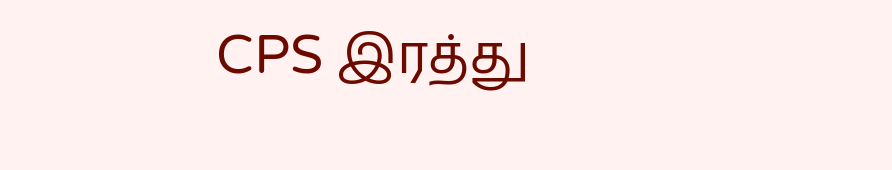CPS இரத்து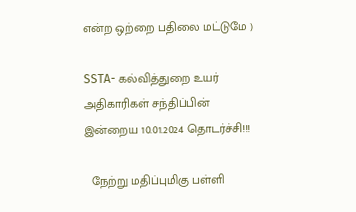என்ற ஒற்றை பதிலை மட்டுமே )

SSTA- கல்வித்துறை உயர் அதிகாரிகள் சந்திப்பின் இன்றைய 10.01.2024 தொடர்ச்சி!!!

  நேற்று மதிப்புமிகு பள்ளி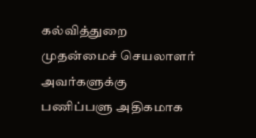கல்வித்துறை முதன்மைச் செயலாளர் அவர்களுக்கு பணிப்பளு அதிகமாக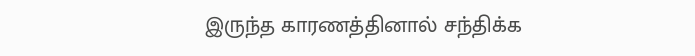இருந்த காரணத்தினால் சந்திக்க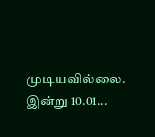முடியவில்லை. இன்று 10.01...